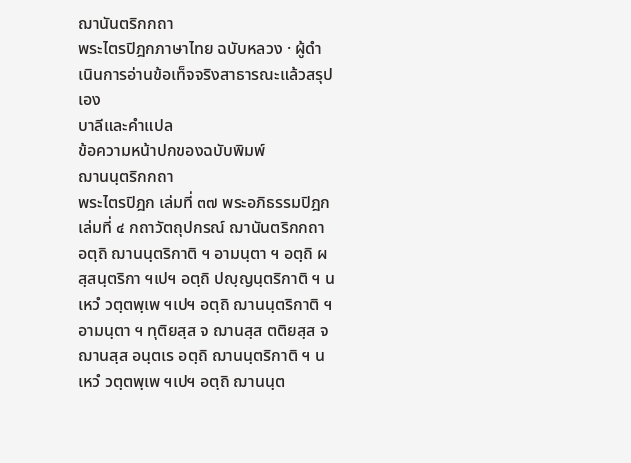ฌานันตริกกถา
พระไตรปิฎกภาษาไทย ฉบับหลวง · ผู้ดำเนินการอ่านข้อเท็จจริงสาธารณะแล้วสรุปเอง
บาลีและคำแปล
ข้อความหน้าปกของฉบับพิมพ์
ฌานนฺตริกกถา
พระไตรปิฎก เล่มที่ ๓๗ พระอภิธรรมปิฎก เล่มที่ ๔ กถาวัตถุปกรณ์ ฌานันตริกกถา
อตฺถิ ฌานนฺตริกาติ ฯ อามนฺตา ฯ อตฺถิ ผสฺสนฺตริกา ฯเปฯ อตฺถิ ปญฺญนฺตริกาติ ฯ น เหวํ วตฺตพฺเพ ฯเปฯ อตฺถิ ฌานนฺตริกาติ ฯ อามนฺตา ฯ ทุติยสฺส จ ฌานสฺส ตติยสฺส จ ฌานสฺส อนฺตเร อตฺถิ ฌานนฺตริกาติ ฯ น เหวํ วตฺตพฺเพ ฯเปฯ อตฺถิ ฌานนฺต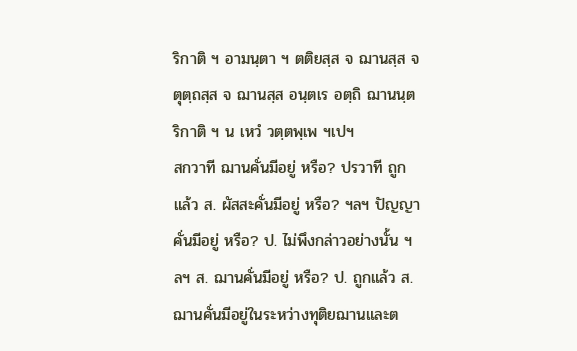ริกาติ ฯ อามนฺตา ฯ ตติยสฺส จ ฌานสฺส จตุตฺถสฺส จ ฌานสฺส อนฺตเร อตฺถิ ฌานนฺตริกาติ ฯ น เหวํ วตฺตพฺเพ ฯเปฯ
สกวาที ฌานคั่นมีอยู่ หรือ? ปรวาที ถูกแล้ว ส. ผัสสะคั่นมีอยู่ หรือ? ฯลฯ ปัญญาคั่นมีอยู่ หรือ? ป. ไม่พึงกล่าวอย่างนั้น ฯลฯ ส. ฌานคั่นมีอยู่ หรือ? ป. ถูกแล้ว ส. ฌานคั่นมีอยู่ในระหว่างทุติยฌานและต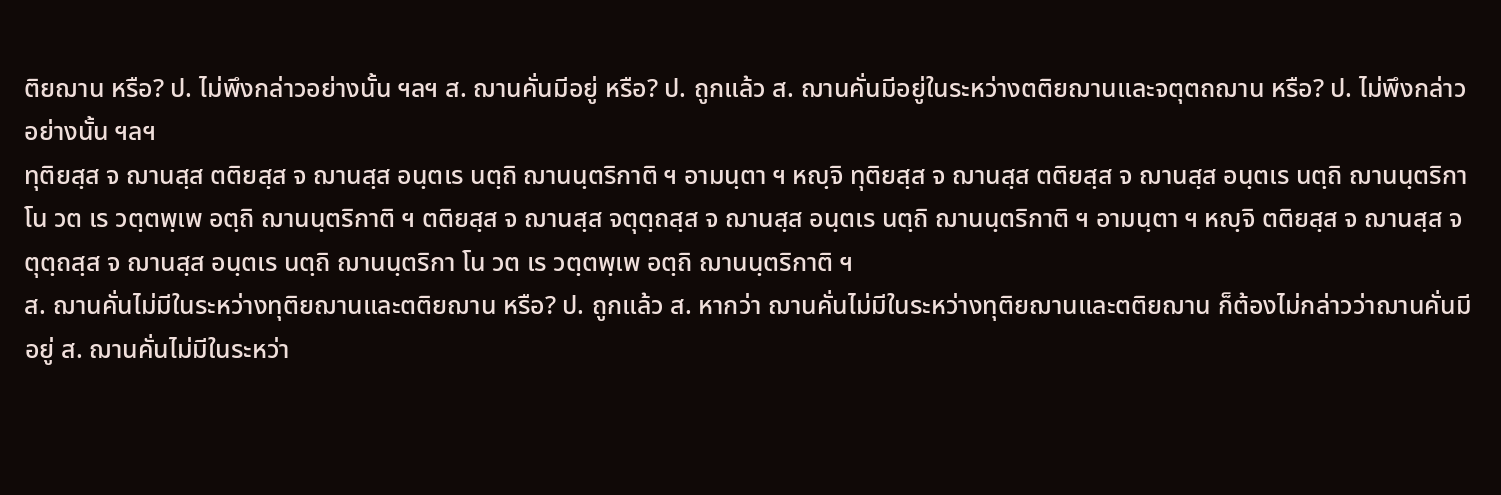ติยฌาน หรือ? ป. ไม่พึงกล่าวอย่างนั้น ฯลฯ ส. ฌานคั่นมีอยู่ หรือ? ป. ถูกแล้ว ส. ฌานคั่นมีอยู่ในระหว่างตติยฌานและจตุตถฌาน หรือ? ป. ไม่พึงกล่าวอย่างนั้น ฯลฯ
ทุติยสฺส จ ฌานสฺส ตติยสฺส จ ฌานสฺส อนฺตเร นตฺถิ ฌานนฺตริกาติ ฯ อามนฺตา ฯ หญฺจิ ทุติยสฺส จ ฌานสฺส ตติยสฺส จ ฌานสฺส อนฺตเร นตฺถิ ฌานนฺตริกา โน วต เร วตฺตพฺเพ อตฺถิ ฌานนฺตริกาติ ฯ ตติยสฺส จ ฌานสฺส จตุตฺถสฺส จ ฌานสฺส อนฺตเร นตฺถิ ฌานนฺตริกาติ ฯ อามนฺตา ฯ หญฺจิ ตติยสฺส จ ฌานสฺส จตุตฺถสฺส จ ฌานสฺส อนฺตเร นตฺถิ ฌานนฺตริกา โน วต เร วตฺตพฺเพ อตฺถิ ฌานนฺตริกาติ ฯ
ส. ฌานคั่นไม่มีในระหว่างทุติยฌานและตติยฌาน หรือ? ป. ถูกแล้ว ส. หากว่า ฌานคั่นไม่มีในระหว่างทุติยฌานและตติยฌาน ก็ต้องไม่กล่าวว่าฌานคั่นมีอยู่ ส. ฌานคั่นไม่มีในระหว่า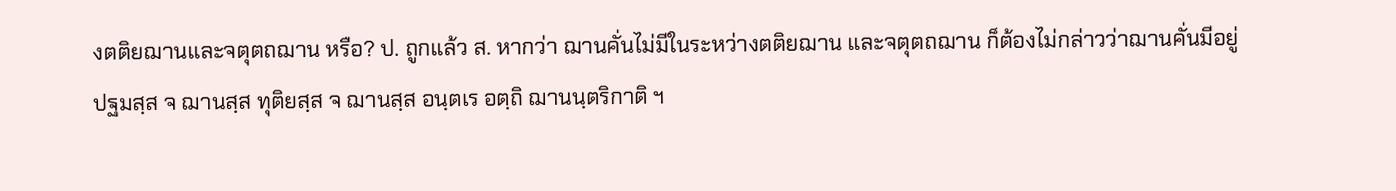งตติยฌานและจตุตถฌาน หรือ? ป. ถูกแล้ว ส. หากว่า ฌานคั่นไม่มีในระหว่างตติยฌาน และจตุตถฌาน ก็ต้องไม่กล่าวว่าฌานคั่นมีอยู่
ปฐมสฺส จ ฌานสฺส ทุติยสฺส จ ฌานสฺส อนฺตเร อตฺถิ ฌานนฺตริกาติ ฯ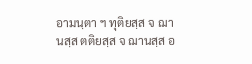อามนฺตา ฯ ทุติยสฺส จ ฌานสฺส ตติยสฺส จ ฌานสฺส อ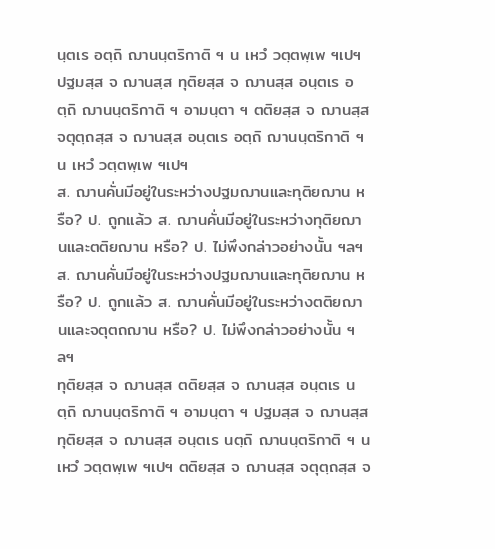นฺตเร อตฺถิ ฌานนฺตริกาติ ฯ น เหวํ วตฺตพฺเพ ฯเปฯ ปฐมสฺส จ ฌานสฺส ทุติยสฺส จ ฌานสฺส อนฺตเร อตฺถิ ฌานนฺตริกาติ ฯ อามนฺตา ฯ ตติยสฺส จ ฌานสฺส จตุตฺถสฺส จ ฌานสฺส อนฺตเร อตฺถิ ฌานนฺตริกาติ ฯ น เหวํ วตฺตพฺเพ ฯเปฯ
ส. ฌานคั่นมีอยู่ในระหว่างปฐมฌานและทุติยฌาน หรือ? ป. ถูกแล้ว ส. ฌานคั่นมีอยู่ในระหว่างทุติยฌานและตติยฌาน หรือ? ป. ไม่พึงกล่าวอย่างนั้น ฯลฯ ส. ฌานคั่นมีอยู่ในระหว่างปฐมฌานและทุติยฌาน หรือ? ป. ถูกแล้ว ส. ฌานคั่นมีอยู่ในระหว่างตติยฌานและจตุตถฌาน หรือ? ป. ไม่พึงกล่าวอย่างนั้น ฯลฯ
ทุติยสฺส จ ฌานสฺส ตติยสฺส จ ฌานสฺส อนฺตเร นตฺถิ ฌานนฺตริกาติ ฯ อามนฺตา ฯ ปฐมสฺส จ ฌานสฺส ทุติยสฺส จ ฌานสฺส อนฺตเร นตฺถิ ฌานนฺตริกาติ ฯ น เหวํ วตฺตพฺเพ ฯเปฯ ตติยสฺส จ ฌานสฺส จตุตฺถสฺส จ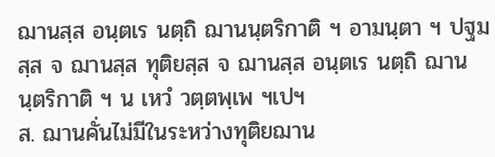ฌานสฺส อนฺตเร นตฺถิ ฌานนฺตริกาติ ฯ อามนฺตา ฯ ปฐมสฺส จ ฌานสฺส ทุติยสฺส จ ฌานสฺส อนฺตเร นตฺถิ ฌานนฺตริกาติ ฯ น เหวํ วตฺตพฺเพ ฯเปฯ
ส. ฌานคั่นไม่มีในระหว่างทุติยฌาน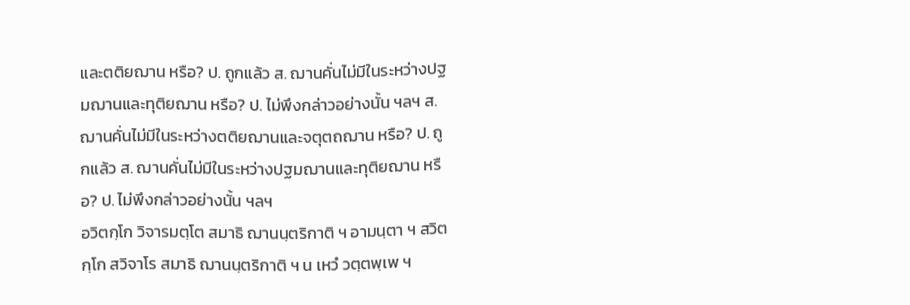และตติยฌาน หรือ? ป. ถูกแล้ว ส. ฌานคั่นไม่มีในระหว่างปฐมฌานและทุติยฌาน หรือ? ป. ไม่พึงกล่าวอย่างนั้น ฯลฯ ส. ฌานคั่นไม่มีในระหว่างตติยฌานและจตุตถฌาน หรือ? ป. ถูกแล้ว ส. ฌานคั่นไม่มีในระหว่างปฐมฌานและทุติยฌาน หรือ? ป. ไม่พึงกล่าวอย่างนั้น ฯลฯ
อวิตกฺโก วิจารมตฺโต สมาธิ ฌานนฺตริกาติ ฯ อามนฺตา ฯ สวิตกฺโก สวิจาโร สมาธิ ฌานนฺตริกาติ ฯ น เหวํ วตฺตพฺเพ ฯ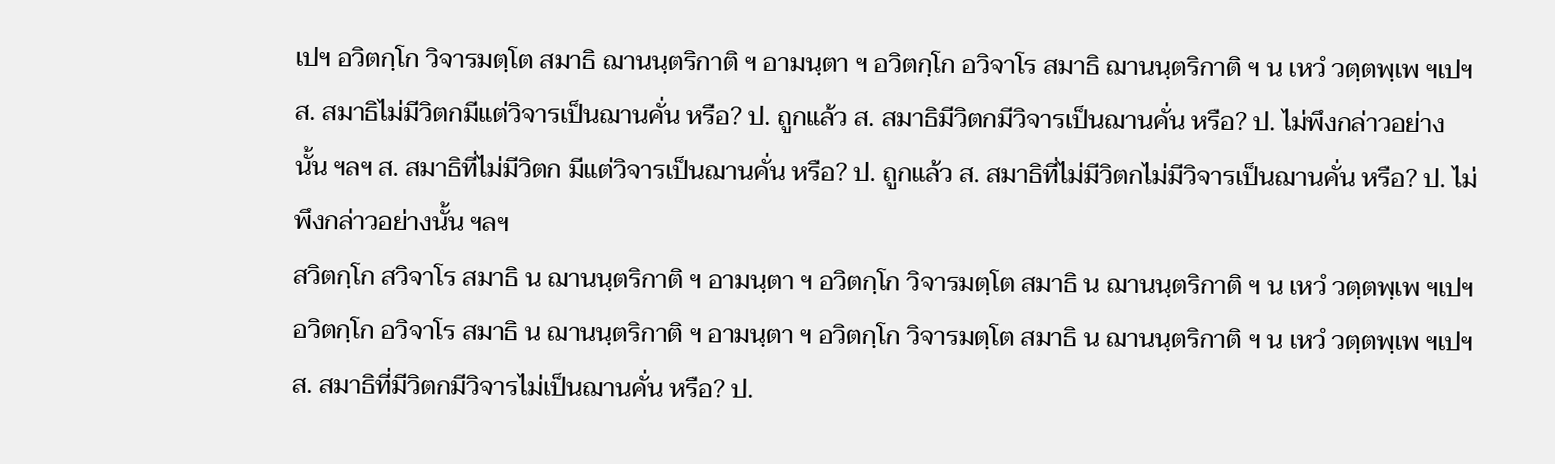เปฯ อวิตกฺโก วิจารมตฺโต สมาธิ ฌานนฺตริกาติ ฯ อามนฺตา ฯ อวิตกฺโก อวิจาโร สมาธิ ฌานนฺตริกาติ ฯ น เหวํ วตฺตพฺเพ ฯเปฯ
ส. สมาธิไม่มีวิตกมีแต่วิจารเป็นฌานคั่น หรือ? ป. ถูกแล้ว ส. สมาธิมีวิตกมีวิจารเป็นฌานคั่น หรือ? ป. ไม่พึงกล่าวอย่างนั้น ฯลฯ ส. สมาธิที่ไม่มีวิตก มีแต่วิจารเป็นฌานคั่น หรือ? ป. ถูกแล้ว ส. สมาธิที่ไม่มีวิตกไม่มีวิจารเป็นฌานคั่น หรือ? ป. ไม่พึงกล่าวอย่างนั้น ฯลฯ
สวิตกฺโก สวิจาโร สมาธิ น ฌานนฺตริกาติ ฯ อามนฺตา ฯ อวิตกฺโก วิจารมตฺโต สมาธิ น ฌานนฺตริกาติ ฯ น เหวํ วตฺตพฺเพ ฯเปฯ อวิตกฺโก อวิจาโร สมาธิ น ฌานนฺตริกาติ ฯ อามนฺตา ฯ อวิตกฺโก วิจารมตฺโต สมาธิ น ฌานนฺตริกาติ ฯ น เหวํ วตฺตพฺเพ ฯเปฯ
ส. สมาธิที่มีวิตกมีวิจารไม่เป็นฌานคั่น หรือ? ป.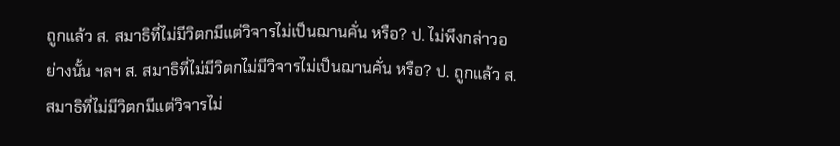ถูกแล้ว ส. สมาธิที่ไม่มีวิตกมีแต่วิจารไม่เป็นฌานคั่น หรือ? ป. ไม่พึงกล่าวอย่างนั้น ฯลฯ ส. สมาธิที่ไม่มีวิตกไม่มีวิจารไม่เป็นฌานคั่น หรือ? ป. ถูกแล้ว ส. สมาธิที่ไม่มีวิตกมีแต่วิจารไม่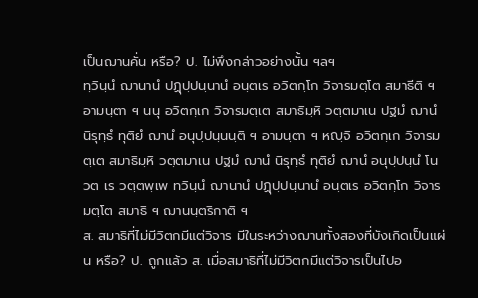เป็นฌานคั่น หรือ? ป. ไม่พึงกล่าวอย่างนั้น ฯลฯ
ทฺวินฺนํ ฌานานํ ปฏุปฺปนฺนานํ อนฺตเร อวิตกฺโก วิจารมตฺโต สมาธีติ ฯ อามนฺตา ฯ นนุ อวิตกฺเก วิจารมตฺเต สมาธิมฺหิ วตฺตมาเน ปฐมํ ฌานํ นิรุทฺธํ ทุติยํ ฌานํ อนุปฺปนฺนนฺติ ฯ อามนฺตา ฯ หญฺจิ อวิตกฺเก วิจารมตฺเต สมาธิมฺหิ วตฺตมาเน ปฐมํ ฌานํ นิรุทฺธํ ทุติยํ ฌานํ อนุปฺปนฺนํ โน วต เร วตฺตพฺเพ ทวินฺนํ ฌานานํ ปฏุปฺปนฺนานํ อนฺตเร อวิตกฺโก วิจารมตฺโต สมาธิ ฯ ฌานนฺตริกาติ ฯ
ส. สมาธิที่ไม่มีวิตกมีแต่วิจาร มีในระหว่างฌานทั้งสองที่บังเกิดเป็นแผ่น หรือ? ป. ถูกแล้ว ส. เมื่อสมาธิที่ไม่มีวิตกมีแต่วิจารเป็นไปอ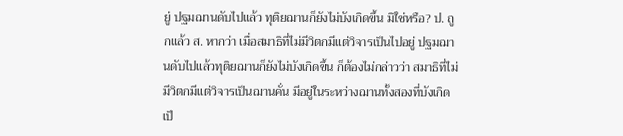ยู่ ปฐมฌานดับไปแล้ว ทุติยฌานก็ยังไม่บังเกิดขึ้น มิใช่หรือ? ป. ถูกแล้ว ส. หากว่า เมื่อสมาธิที่ไม่มีวิตกมีแต่วิจารเป็นไปอยู่ ปฐมฌานดับไปแล้วทุติยฌานก็ยังไม่บังเกิดขึ้น ก็ต้องไม่กล่าวว่า สมาธิที่ไม่มีวิตกมีแต่วิจารเป็นฌานคั่น มีอยู่ในระหว่างฌานทั้งสองที่บังเกิดเป็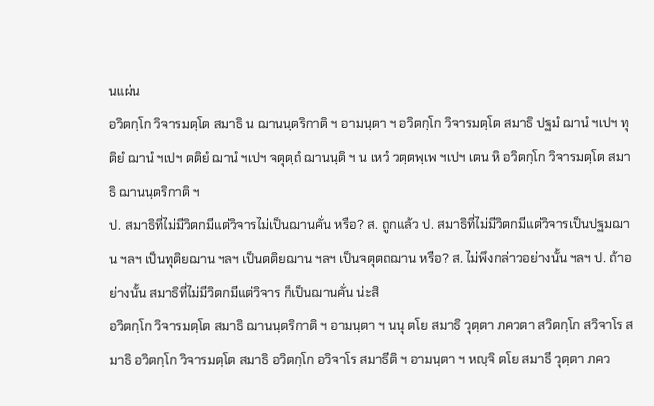นแผ่น
อวิตกฺโก วิจารมตฺโต สมาธิ น ฌานนฺตริกาติ ฯ อามนฺตา ฯ อวิตกฺโก วิจารมตฺโต สมาธิ ปฐมํ ฌานํ ฯเปฯ ทุติยํ ฌานํ ฯเปฯ ตติยํ ฌานํ ฯเปฯ จตุตฺถํ ฌานนฺติ ฯ น เหวํ วตฺตพฺเพ ฯเปฯ เตน หิ อวิตกฺโก วิจารมตฺโต สมาธิ ฌานนฺตริกาติ ฯ
ป. สมาธิที่ไม่มีวิตกมีแต่วิจารไม่เป็นฌานคั่น หรือ? ส. ถูกแล้ว ป. สมาธิที่ไม่มีวิตกมีแต่วิจารเป็นปฐมฌาน ฯลฯ เป็นทุติยฌาน ฯลฯ เป็นตติยฌาน ฯลฯ เป็นจตุตถฌาน หรือ? ส. ไม่พึงกล่าวอย่างนั้น ฯลฯ ป. ถ้าอย่างนั้น สมาธิที่ไม่มีวิตกมีแต่วิจาร ก็เป็นฌานคั่น น่ะสิ
อวิตกฺโก วิจารมตฺโต สมาธิ ฌานนฺตริกาติ ฯ อามนฺตา ฯ นนุ ตโย สมาธิ วุตฺตา ภควตา สวิตกฺโก สวิจาโร สมาธิ อวิตกฺโก วิจารมตฺโต สมาธิ อวิตกฺโก อวิจาโร สมาธีติ ฯ อามนฺตา ฯ หญฺจิ ตโย สมาธี วุตฺตา ภคว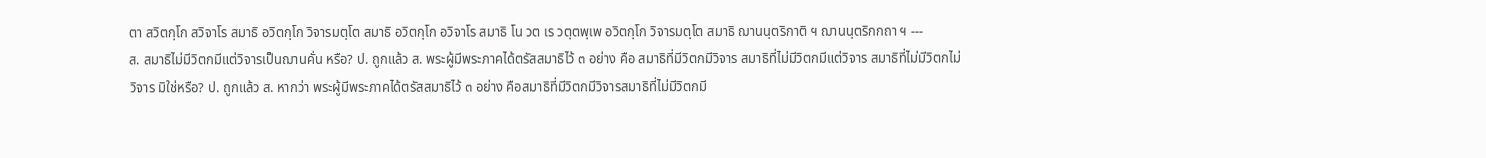ตา สวิตกฺโก สวิจาโร สมาธิ อวิตกฺโก วิจารมตฺโต สมาธิ อวิตกฺโก อวิจาโร สมาธิ โน วต เร วตฺตพฺเพ อวิตกฺโก วิจารมตฺโต สมาธิ ฌานนฺตริกาติ ฯ ฌานนฺตริกกถา ฯ ---
ส. สมาธิไม่มีวิตกมีแต่วิจารเป็นฌานคั่น หรือ? ป. ถูกแล้ว ส. พระผู้มีพระภาคได้ตรัสสมาธิไว้ ๓ อย่าง คือ สมาธิที่มีวิตกมีวิจาร สมาธิที่ไม่มีวิตกมีแต่วิจาร สมาธิที่ไม่มีวิตกไม่วิจาร มิใช่หรือ? ป. ถูกแล้ว ส. หากว่า พระผู้มีพระภาคได้ตรัสสมาธิไว้ ๓ อย่าง คือสมาธิที่มีวิตกมีวิจารสมาธิที่ไม่มีวิตกมี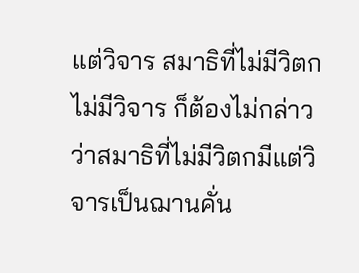แต่วิจาร สมาธิที่ไม่มีวิตกไม่มีวิจาร ก็ต้องไม่กล่าวว่าสมาธิที่ไม่มีวิตกมีแต่วิจารเป็นฌานคั่น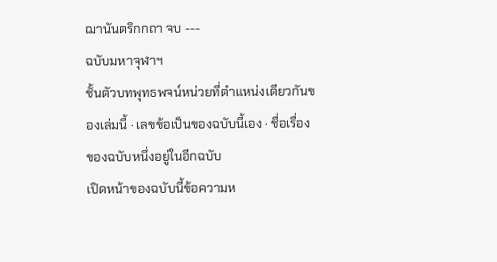ฌานันตริกกถา จบ ---
ฉบับมหาจุฬาฯ
ชั้นตัวบทพุทธพจน์หน่วยที่ตำแหน่งเดียวกันของเล่มนี้ · เลขข้อเป็นของฉบับนี้เอง · ชื่อเรื่องของฉบับหนึ่งอยู่ในอีกฉบับ
เปิดหน้าของฉบับนี้ข้อความห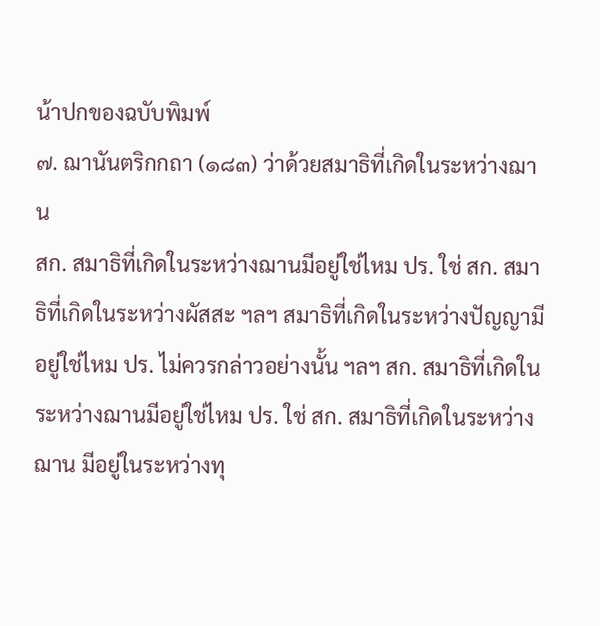น้าปกของฉบับพิมพ์
๗. ฌานันตริกกถา (๑๘๓) ว่าด้วยสมาธิที่เกิดในระหว่างฌาน
สก. สมาธิที่เกิดในระหว่างฌานมีอยู่ใช่ไหม ปร. ใช่ สก. สมาธิที่เกิดในระหว่างผัสสะ ฯลฯ สมาธิที่เกิดในระหว่างปัญญามีอยู่ใช่ไหม ปร. ไม่ควรกล่าวอย่างนั้น ฯลฯ สก. สมาธิที่เกิดในระหว่างฌานมีอยู่ใช่ไหม ปร. ใช่ สก. สมาธิที่เกิดในระหว่างฌาน มีอยู่ในระหว่างทุ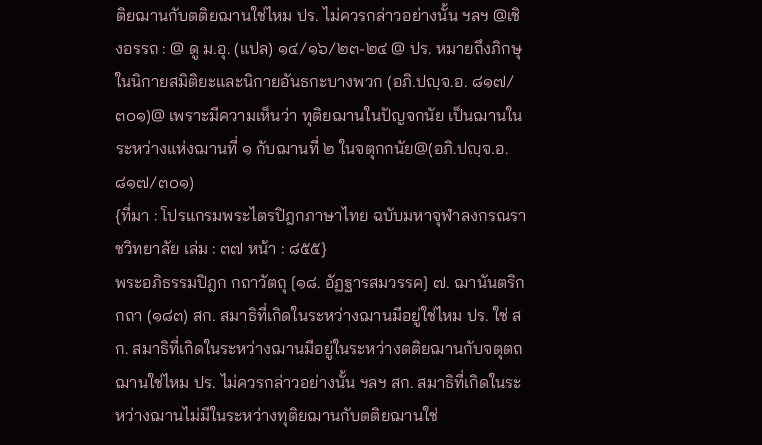ติยฌานกับตติยฌานใช่ไหม ปร. ไม่ควรกล่าวอย่างนั้น ฯลฯ @เชิงอรรถ : @ ดู ม.อุ. (แปล) ๑๔/๑๖/๒๓-๒๔ @ ปร. หมายถึงภิกษุในนิกายสมิติยะและนิกายอันธกะบางพวก (อภิ.ปญฺจ.อ. ๘๑๗/๓๐๑)@ เพราะมีความเห็นว่า ทุติยฌานในปัญจกนัย เป็นฌานในระหว่างแห่งฌานที่ ๑ กับฌานที่ ๒ ในจตุกกนัย@(อภิ.ปญฺจ.อ. ๘๑๗/๓๐๑)
{ที่มา : โปรแกรมพระไตรปิฎกภาษาไทย ฉบับมหาจุฬาลงกรณราชวิทยาลัย เล่ม : ๓๗ หน้า : ๘๕๕}
พระอภิธรรมปิฎก กถาวัตถุ [๑๘. อัฏฐารสมวรรค] ๗. ฌานันตริกกถา (๑๘๓) สก. สมาธิที่เกิดในระหว่างฌานมีอยู่ใช่ไหม ปร. ใช่ สก. สมาธิที่เกิดในระหว่างฌานมีอยู่ในระหว่างตติยฌานกับจตุตถฌานใช่ไหม ปร. ไม่ควรกล่าวอย่างนั้น ฯลฯ สก. สมาธิที่เกิดในระหว่างฌานไม่มีในระหว่างทุติยฌานกับตติยฌานใช่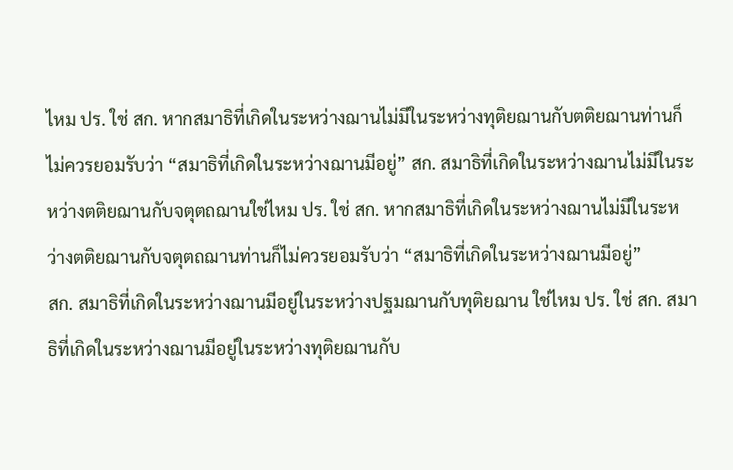ไหม ปร. ใช่ สก. หากสมาธิที่เกิดในระหว่างฌานไม่มีในระหว่างทุติยฌานกับตติยฌานท่านก็ไม่ควรยอมรับว่า “สมาธิที่เกิดในระหว่างฌานมีอยู่” สก. สมาธิที่เกิดในระหว่างฌานไม่มีในระหว่างตติยฌานกับจตุตถฌานใช่ไหม ปร. ใช่ สก. หากสมาธิที่เกิดในระหว่างฌานไม่มีในระหว่างตติยฌานกับจตุตถฌานท่านก็ไม่ควรยอมรับว่า “สมาธิที่เกิดในระหว่างฌานมีอยู่”
สก. สมาธิที่เกิดในระหว่างฌานมีอยู่ในระหว่างปฐมฌานกับทุติยฌาน ใช่ไหม ปร. ใช่ สก. สมาธิที่เกิดในระหว่างฌานมีอยู่ในระหว่างทุติยฌานกับ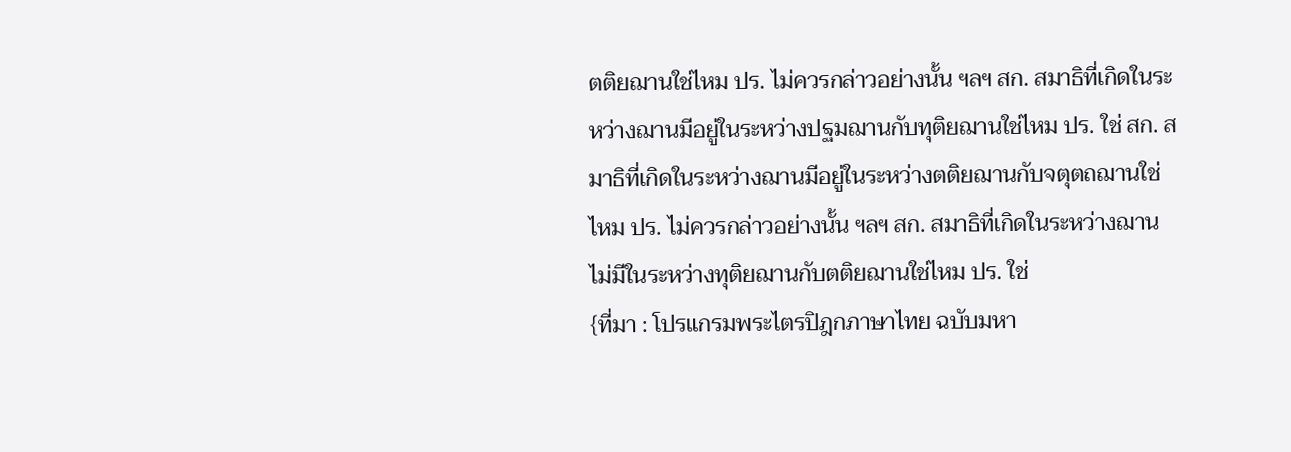ตติยฌานใช่ไหม ปร. ไม่ควรกล่าวอย่างนั้น ฯลฯ สก. สมาธิที่เกิดในระหว่างฌานมีอยู่ในระหว่างปฐมฌานกับทุติยฌานใช่ไหม ปร. ใช่ สก. สมาธิที่เกิดในระหว่างฌานมีอยู่ในระหว่างตติยฌานกับจตุตถฌานใช่ไหม ปร. ไม่ควรกล่าวอย่างนั้น ฯลฯ สก. สมาธิที่เกิดในระหว่างฌานไม่มีในระหว่างทุติยฌานกับตติยฌานใช่ไหม ปร. ใช่
{ที่มา : โปรแกรมพระไตรปิฎกภาษาไทย ฉบับมหา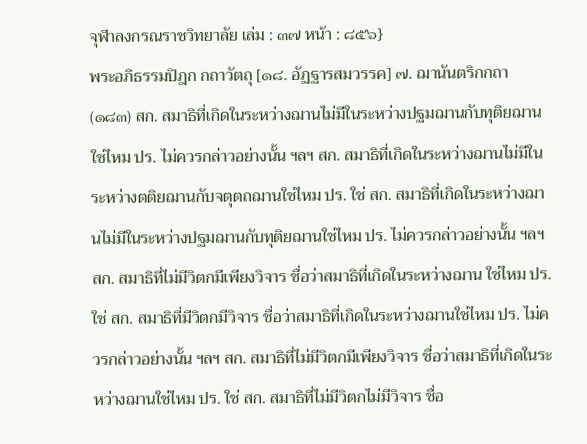จุฬาลงกรณราชวิทยาลัย เล่ม : ๓๗ หน้า : ๘๕๖}
พระอภิธรรมปิฎก กถาวัตถุ [๑๘. อัฏฐารสมวรรค] ๗. ฌานันตริกกถา (๑๘๓) สก. สมาธิที่เกิดในระหว่างฌานไม่มีในระหว่างปฐมฌานกับทุติยฌานใช่ไหม ปร. ไม่ควรกล่าวอย่างนั้น ฯลฯ สก. สมาธิที่เกิดในระหว่างฌานไม่มีในระหว่างตติยฌานกับจตุตถฌานใช่ไหม ปร. ใช่ สก. สมาธิที่เกิดในระหว่างฌานไม่มีในระหว่างปฐมฌานกับทุติยฌานใช่ไหม ปร. ไม่ควรกล่าวอย่างนั้น ฯลฯ
สก. สมาธิที่ไม่มีวิตกมีเพียงวิจาร ชื่อว่าสมาธิที่เกิดในระหว่างฌาน ใช่ไหม ปร. ใช่ สก. สมาธิที่มีวิตกมีวิจาร ชื่อว่าสมาธิที่เกิดในระหว่างฌานใช่ไหม ปร. ไม่ควรกล่าวอย่างนั้น ฯลฯ สก. สมาธิที่ไม่มีวิตกมีเพียงวิจาร ชื่อว่าสมาธิที่เกิดในระหว่างฌานใช่ไหม ปร. ใช่ สก. สมาธิที่ไม่มีวิตกไม่มีวิจาร ชื่อ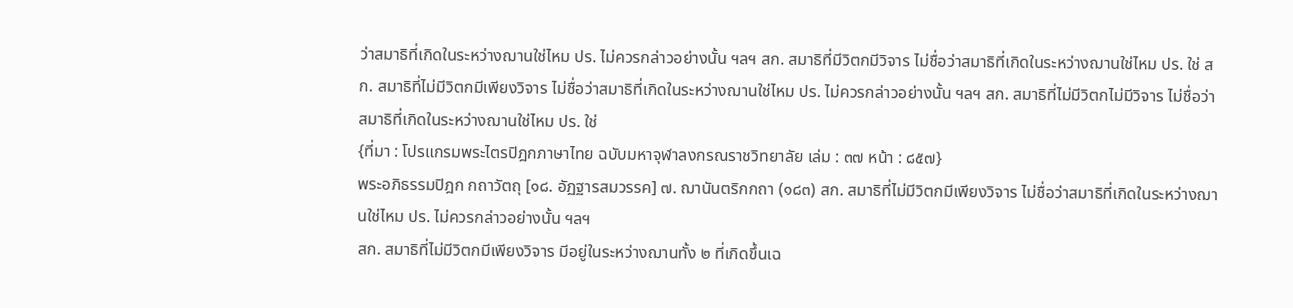ว่าสมาธิที่เกิดในระหว่างฌานใช่ไหม ปร. ไม่ควรกล่าวอย่างนั้น ฯลฯ สก. สมาธิที่มีวิตกมีวิจาร ไม่ชื่อว่าสมาธิที่เกิดในระหว่างฌานใช่ไหม ปร. ใช่ สก. สมาธิที่ไม่มีวิตกมีเพียงวิจาร ไม่ชื่อว่าสมาธิที่เกิดในระหว่างฌานใช่ไหม ปร. ไม่ควรกล่าวอย่างนั้น ฯลฯ สก. สมาธิที่ไม่มีวิตกไม่มีวิจาร ไม่ชื่อว่าสมาธิที่เกิดในระหว่างฌานใช่ไหม ปร. ใช่
{ที่มา : โปรแกรมพระไตรปิฎกภาษาไทย ฉบับมหาจุฬาลงกรณราชวิทยาลัย เล่ม : ๓๗ หน้า : ๘๕๗}
พระอภิธรรมปิฎก กถาวัตถุ [๑๘. อัฏฐารสมวรรค] ๗. ฌานันตริกกถา (๑๘๓) สก. สมาธิที่ไม่มีวิตกมีเพียงวิจาร ไม่ชื่อว่าสมาธิที่เกิดในระหว่างฌานใช่ไหม ปร. ไม่ควรกล่าวอย่างนั้น ฯลฯ
สก. สมาธิที่ไม่มีวิตกมีเพียงวิจาร มีอยู่ในระหว่างฌานทั้ง ๒ ที่เกิดขึ้นเฉ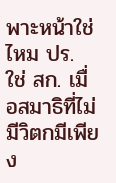พาะหน้าใช่ไหม ปร. ใช่ สก. เมื่อสมาธิที่ไม่มีวิตกมีเพียง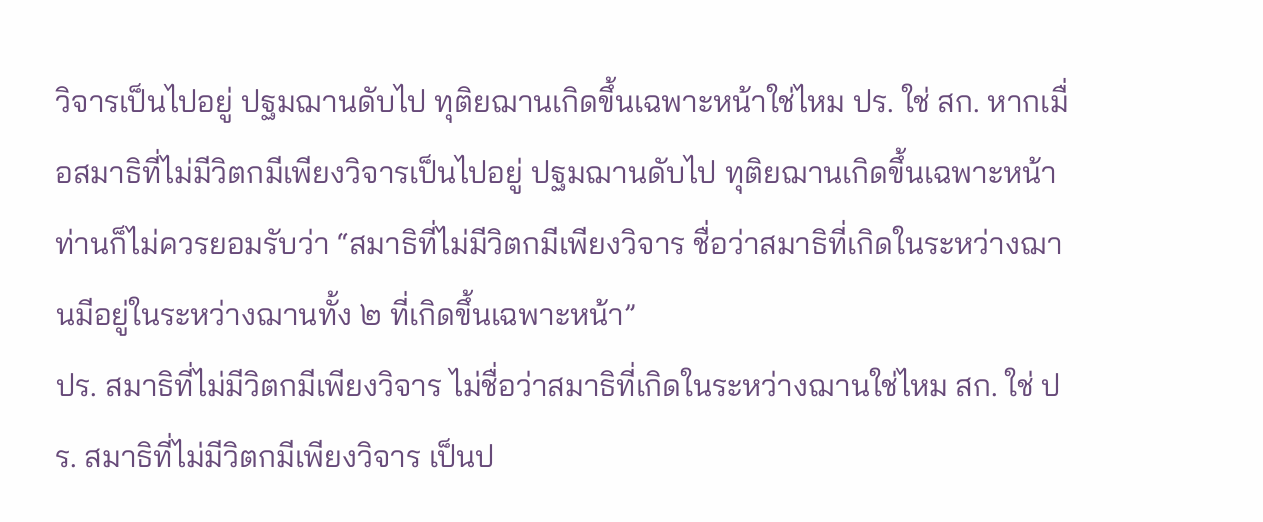วิจารเป็นไปอยู่ ปฐมฌานดับไป ทุติยฌานเกิดขึ้นเฉพาะหน้าใช่ไหม ปร. ใช่ สก. หากเมื่อสมาธิที่ไม่มีวิตกมีเพียงวิจารเป็นไปอยู่ ปฐมฌานดับไป ทุติยฌานเกิดขึ้นเฉพาะหน้า ท่านก็ไม่ควรยอมรับว่า “สมาธิที่ไม่มีวิตกมีเพียงวิจาร ชื่อว่าสมาธิที่เกิดในระหว่างฌานมีอยู่ในระหว่างฌานทั้ง ๒ ที่เกิดขึ้นเฉพาะหน้า”
ปร. สมาธิที่ไม่มีวิตกมีเพียงวิจาร ไม่ชื่อว่าสมาธิที่เกิดในระหว่างฌานใช่ไหม สก. ใช่ ปร. สมาธิที่ไม่มีวิตกมีเพียงวิจาร เป็นป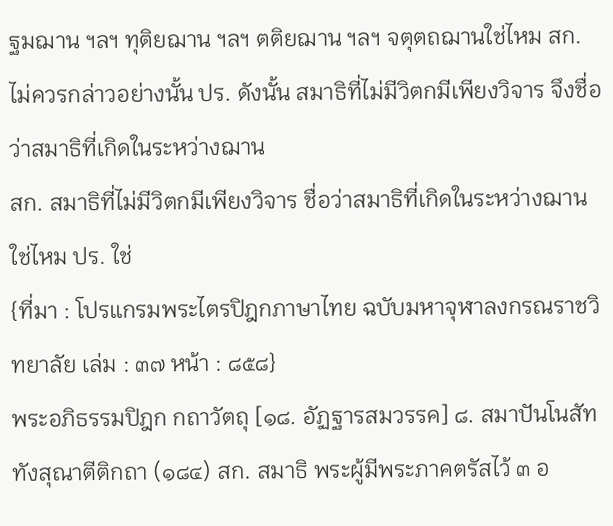ฐมฌาน ฯลฯ ทุติยฌาน ฯลฯ ตติยฌาน ฯลฯ จตุตถฌานใช่ไหม สก. ไม่ควรกล่าวอย่างนั้น ปร. ดังนั้น สมาธิที่ไม่มีวิตกมีเพียงวิจาร จึงชื่อว่าสมาธิที่เกิดในระหว่างฌาน
สก. สมาธิที่ไม่มีวิตกมีเพียงวิจาร ชื่อว่าสมาธิที่เกิดในระหว่างฌาน ใช่ไหม ปร. ใช่
{ที่มา : โปรแกรมพระไตรปิฎกภาษาไทย ฉบับมหาจุฬาลงกรณราชวิทยาลัย เล่ม : ๓๗ หน้า : ๘๕๘}
พระอภิธรรมปิฎก กถาวัตถุ [๑๘. อัฏฐารสมวรรค] ๘. สมาปันโนสัททังสุณาตีติกถา (๑๘๔) สก. สมาธิ พระผู้มีพระภาคตรัสไว้ ๓ อ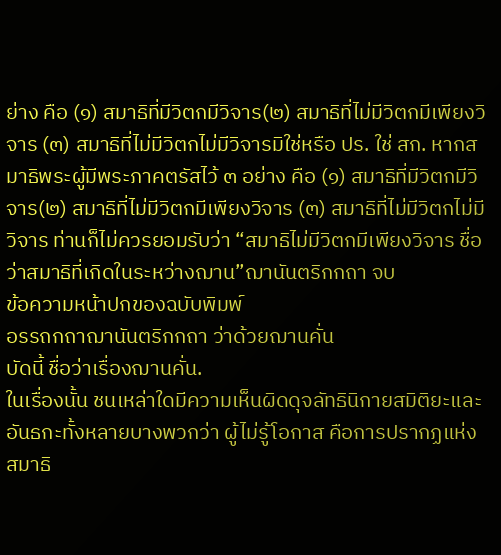ย่าง คือ (๑) สมาธิที่มีวิตกมีวิจาร(๒) สมาธิที่ไม่มีวิตกมีเพียงวิจาร (๓) สมาธิที่ไม่มีวิตกไม่มีวิจารมิใช่หรือ ปร. ใช่ สก. หากสมาธิพระผู้มีพระภาคตรัสไว้ ๓ อย่าง คือ (๑) สมาธิที่มีวิตกมีวิจาร(๒) สมาธิที่ไม่มีวิตกมีเพียงวิจาร (๓) สมาธิที่ไม่มีวิตกไม่มีวิจาร ท่านก็ไม่ควรยอมรับว่า “สมาธิไม่มีวิตกมีเพียงวิจาร ชื่อว่าสมาธิที่เกิดในระหว่างฌาน”ฌานันตริกกถา จบ
ข้อความหน้าปกของฉบับพิมพ์
อรรถกถาฌานันตริกกถา ว่าด้วยฌานคั่น
บัดนี้ ชื่อว่าเรื่องฌานคั่น.
ในเรื่องนั้น ชนเหล่าใดมีความเห็นผิดดุจลัทธินิกายสมิติยะและอันธกะทั้งหลายบางพวกว่า ผู้ไม่รู้โอกาส คือการปรากฏแห่งสมาธิ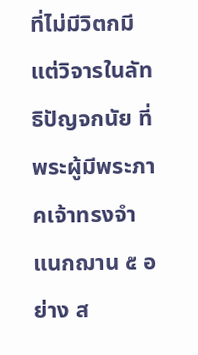ที่ไม่มีวิตกมีแต่วิจารในลัทธิปัญจกนัย ที่พระผู้มีพระภาคเจ้าทรงจำแนกฌาน ๕ อย่าง ส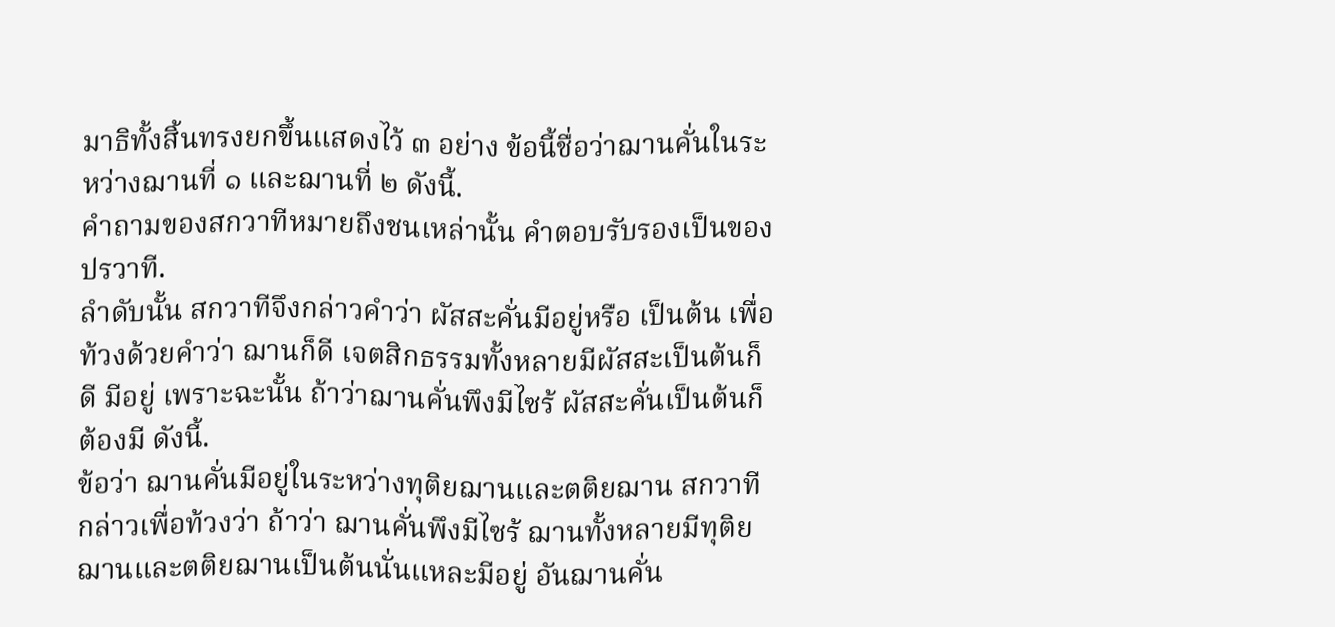มาธิทั้งสิ้นทรงยกขึ้นแสดงไว้ ๓ อย่าง ข้อนี้ชื่อว่าฌานคั่นในระหว่างฌานที่ ๑ และฌานที่ ๒ ดังนี้.
คำถามของสกวาทีหมายถึงชนเหล่านั้น คำตอบรับรองเป็นของปรวาที.
ลำดับนั้น สกวาทีจึงกล่าวคำว่า ผัสสะคั่นมีอยู่หรือ เป็นต้น เพื่อท้วงด้วยคำว่า ฌานก็ดี เจตสิกธรรมทั้งหลายมีผัสสะเป็นต้นก็ดี มีอยู่ เพราะฉะนั้น ถ้าว่าฌานคั่นพึงมีไซร้ ผัสสะคั่นเป็นต้นก็ต้องมี ดังนี้.
ข้อว่า ฌานคั่นมีอยู่ในระหว่างทุติยฌานและตติยฌาน สกวาทีกล่าวเพื่อท้วงว่า ถ้าว่า ฌานคั่นพึงมีไซร้ ฌานทั้งหลายมีทุติยฌานและตติยฌานเป็นต้นนั่นแหละมีอยู่ อันฌานคั่น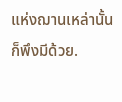แห่งฌานเหล่านั้นก็พึงมีด้วย.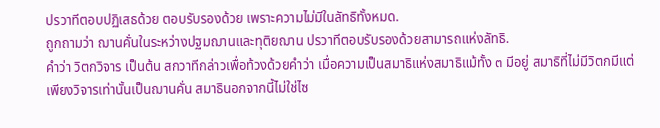ปรวาทีตอบปฏิเสธด้วย ตอบรับรองด้วย เพราะความไม่มีในลัทธิทั้งหมด.
ถูกถามว่า ฌานคั่นในระหว่างปฐมฌานและทุติยฌาน ปรวาทีตอบรับรองด้วยสามารถแห่งลัทธิ.
คำว่า วิตกวิจาร เป็นต้น สกวาทีกล่าวเพื่อท้วงด้วยคำว่า เมื่อความเป็นสมาธิแห่งสมาธิแม้ทั้ง ๓ มีอยู่ สมาธิที่ไม่มีวิตกมีแต่เพียงวิจารเท่านั้นเป็นฌานคั่น สมาธินอกจากนี้ไม่ใช่ไซ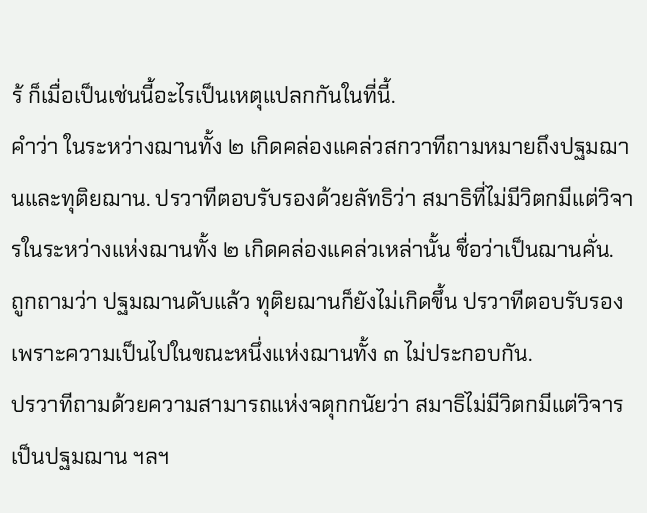ร้ ก็เมื่อเป็นเช่นนี้อะไรเป็นเหตุแปลกกันในที่นี้.
คำว่า ในระหว่างฌานทั้ง ๒ เกิดคล่องแคล่วสกวาทีถามหมายถึงปฐมฌานและทุติยฌาน. ปรวาทีตอบรับรองด้วยลัทธิว่า สมาธิที่ไม่มีวิตกมีแต่วิจารในระหว่างแห่งฌานทั้ง ๒ เกิดคล่องแคล่วเหล่านั้น ชื่อว่าเป็นฌานคั่น.
ถูกถามว่า ปฐมฌานดับแล้ว ทุติยฌานก็ยังไม่เกิดขึ้น ปรวาทีตอบรับรอง เพราะความเป็นไปในขณะหนึ่งแห่งฌานทั้ง ๓ ไม่ประกอบกัน.
ปรวาทีถามด้วยความสามารถแห่งจตุกกนัยว่า สมาธิไม่มีวิตกมีแต่วิจารเป็นปฐมฌาน ฯลฯ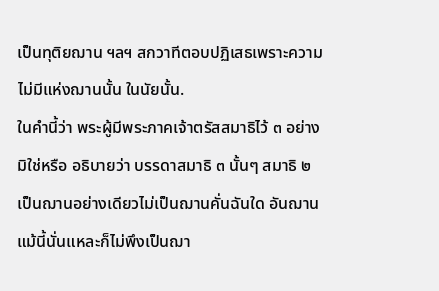เป็นทุติยฌาน ฯลฯ สกวาทีตอบปฏิเสธเพราะความไม่มีแห่งฌานนั้น ในนัยนั้น.
ในคำนี้ว่า พระผู้มีพระภาคเจ้าตรัสสมาธิไว้ ๓ อย่าง มิใช่หรือ อธิบายว่า บรรดาสมาธิ ๓ นั้นๆ สมาธิ ๒ เป็นฌานอย่างเดียวไม่เป็นฌานคั่นฉันใด อันฌานแม้นี้นั่นแหละก็ไม่พึงเป็นฌา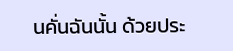นคั่นฉันนั้น ด้วยประ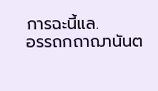การฉะนี้แล.
อรรถกถาฌานันต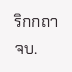ริกกถา จบ.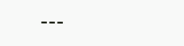---